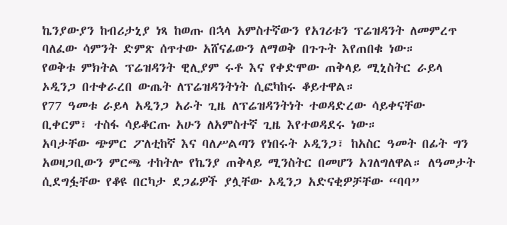ኬንያውያን ከብሪታኒያ ነጻ ከወጡ በኋላ አምስተኛውን የአገሪቱን ፕሬዝዳንት ለመምረጥ ባለፈው ሳምንት ድምጽ ሰጥተው አሸናፊውን ለማወቅ በጉጉት እየጠበቁ ነው።
የወቅቱ ምክትል ፕሬዝዳንት ዊሊያም ሩቶ እና የቀድሞው ጠቅላይ ሚኒስትር ራይላ ኦዲንጋ በተቀራረበ ውጤት ለፕሬዝዳንትነት ሲፎካከሩ ቆይተዋል።
የ77 ዓመቱ ራይላ አዲንጋ አራት ጊዜ ለፕሬዝዳንትነት ተወዳድረው ሳይቀናቸው ቢቀርም፣ ተስፋ ሳይቆርጡ አሁን ለአምስተኛ ጊዜ እየተወዳደሩ ነው።
አባታቸው ጭምር ፖለቲከኛ እና ባለሥልጣን የነበሩት ኦዲንጋ፣ ከአስር ዓመት በፊት ግን አወዛጋቢውን ምርጫ ተከትሎ የኬንያ ጠቅላይ ሚንስትር በመሆን አገለግለዋል። ለዓመታት ሲደግፏቸው የቆዩ በርካታ ደጋፊዎች ያሏቸው ኦዲንጋ አድናቂዎቻቸው “ባባ”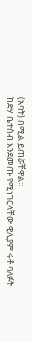(አባት) በሚል ይጠሯቸዋል።
ከድሃ ቤተሰብ እንደመጡ የሚነገርላቸው ዊሊያም ሩቶ ባለፉት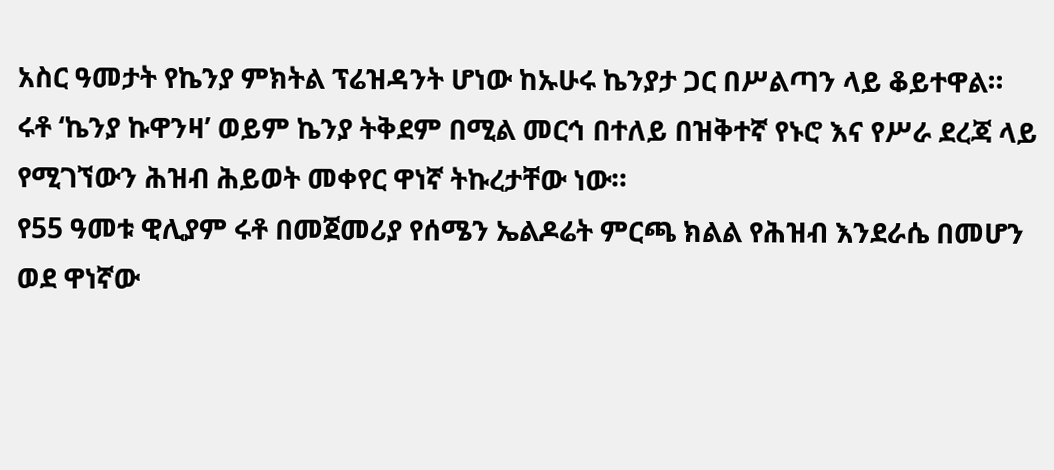አስር ዓመታት የኬንያ ምክትል ፕሬዝዳንት ሆነው ከኡሁሩ ኬንያታ ጋር በሥልጣን ላይ ቆይተዋል።
ሩቶ ‘ኬንያ ኩዋንዛ’ ወይም ኬንያ ትቅደም በሚል መርኅ በተለይ በዝቅተኛ የኑሮ እና የሥራ ደረጃ ላይ የሚገኘውን ሕዝብ ሕይወት መቀየር ዋነኛ ትኩረታቸው ነው።
የ55 ዓመቱ ዊሊያም ሩቶ በመጀመሪያ የሰሜን ኤልዶሬት ምርጫ ክልል የሕዝብ እንደራሴ በመሆን ወደ ዋነኛው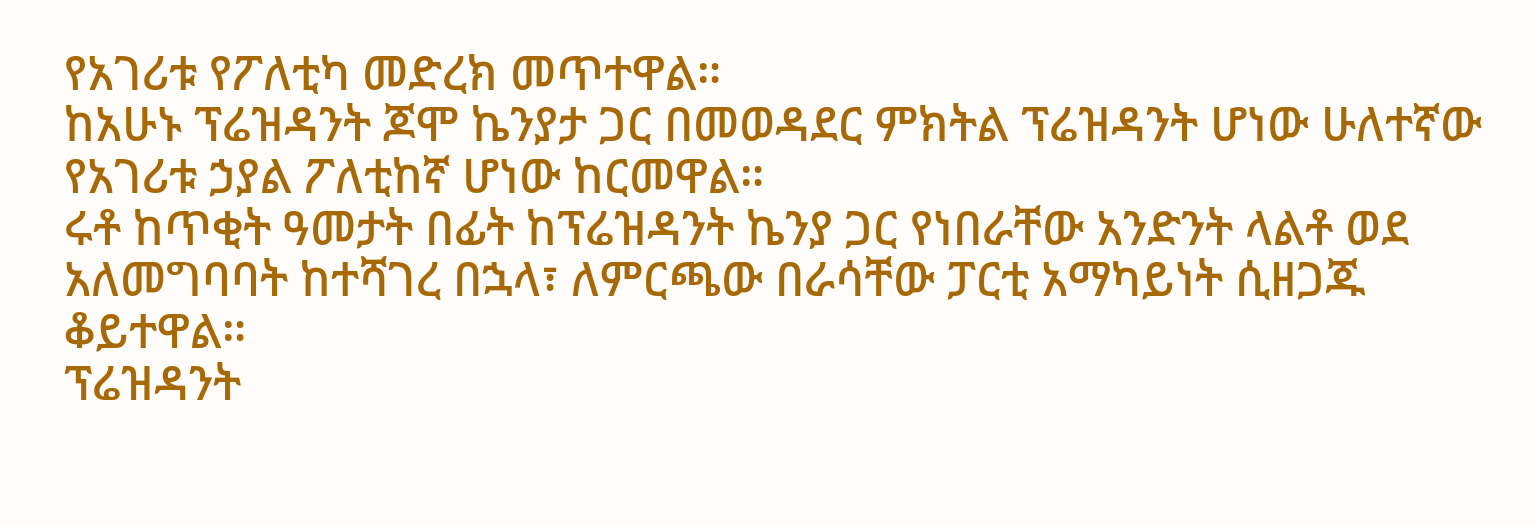የአገሪቱ የፖለቲካ መድረክ መጥተዋል።
ከአሁኑ ፕሬዝዳንት ጆሞ ኬንያታ ጋር በመወዳደር ምክትል ፕሬዝዳንት ሆነው ሁለተኛው የአገሪቱ ኃያል ፖለቲከኛ ሆነው ከርመዋል።
ሩቶ ከጥቂት ዓመታት በፊት ከፕሬዝዳንት ኬንያ ጋር የነበራቸው አንድንት ላልቶ ወደ አለመግባባት ከተሻገረ በኋላ፣ ለምርጫው በራሳቸው ፓርቲ አማካይነት ሲዘጋጁ ቆይተዋል።
ፕሬዝዳንት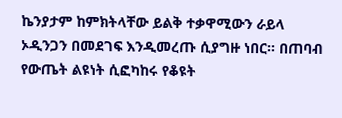ኬንያታም ከምክትላቸው ይልቅ ተቃዋሚውን ራይላ ኦዲንጋን በመደገፍ እንዲመረጡ ሲያግዙ ነበር። በጠባብ የውጤት ልዩነት ሲፎካከሩ የቆዩት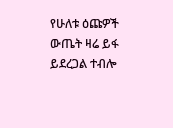የሁለቱ ዕጩዎች ውጤት ዛሬ ይፋ ይደረጋል ተብሎ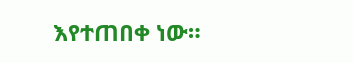እየተጠበቀ ነው።